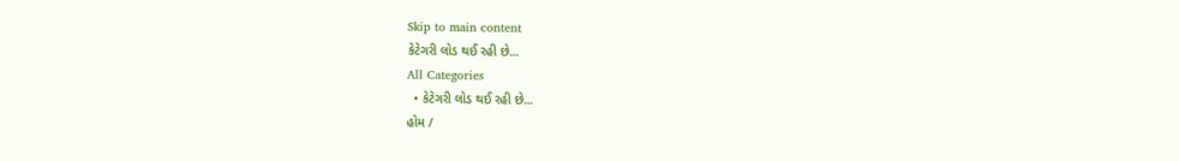Skip to main content
કેટેગરી લોડ થઈ રહી છે...
All Categories
  • કેટેગરી લોડ થઈ રહી છે...
હોમ /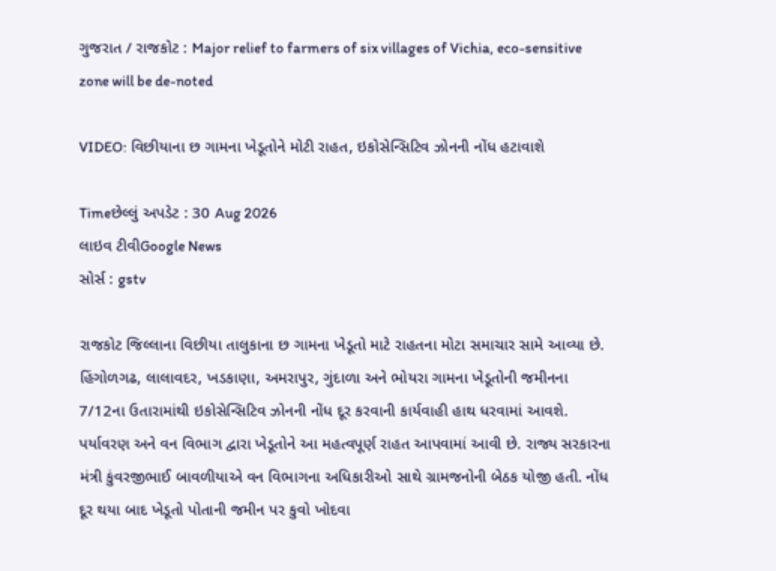ગુજરાત / રાજકોટ : Major relief to farmers of six villages of Vichia, eco-sensitive zone will be de-noted

VIDEO: વિછીયાના છ ગામના ખેડૂતોને મોટી રાહત, ઇકોસેન્સિટિવ ઝોનની નોંધ હટાવાશે

Timeછેલ્લું અપડેટ : 30 Aug 2026
લાઇવ ટીવીGoogle News
સોર્સ : gstv

રાજકોટ જિલ્લાના વિછીયા તાલુકાના છ ગામના ખેડૂતો માટે રાહતના મોટા સમાચાર સામે આવ્યા છે. હિંગોળગઢ, લાલાવદર, ખડકાણા, અમરાપુર, ગુંદાળા અને ભોયરા ગામના ખેડૂતોની જમીનના 7/12ના ઉતારામાંથી ઇકોસેન્સિટિવ ઝોનની નોંધ દૂર કરવાની કાર્યવાહી હાથ ધરવામાં આવશે. પર્યાવરણ અને વન વિભાગ દ્વારા ખેડૂતોને આ મહત્વપૂર્ણ રાહત આપવામાં આવી છે. રાજ્ય સરકારના મંત્રી કુંવરજીભાઈ બાવળીયાએ વન વિભાગના અધિકારીઓ સાથે ગ્રામજનોની બેઠક યોજી હતી. નોંધ દૂર થયા બાદ ખેડૂતો પોતાની જમીન પર કુવો ખોદવા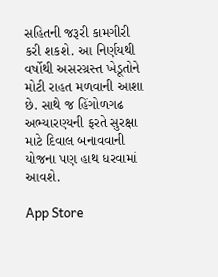સહિતની જરૂરી કામગીરી કરી શકશે. આ નિર્ણયથી વર્ષોથી અસરગ્રસ્ત ખેડૂતોને મોટી રાહત મળવાની આશા છે. સાથે જ હિંગોળગઢ અભ્યારણ્યની ફરતે સુરક્ષા માટે દિવાલ બનાવવાની યોજના પણ હાથ ધરવામાં આવશે.

App Store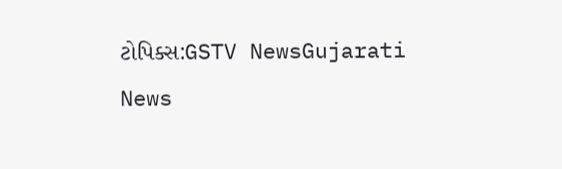ટોપિક્સ:GSTV NewsGujarati News